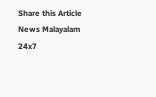Share this Article
News Malayalam 24x7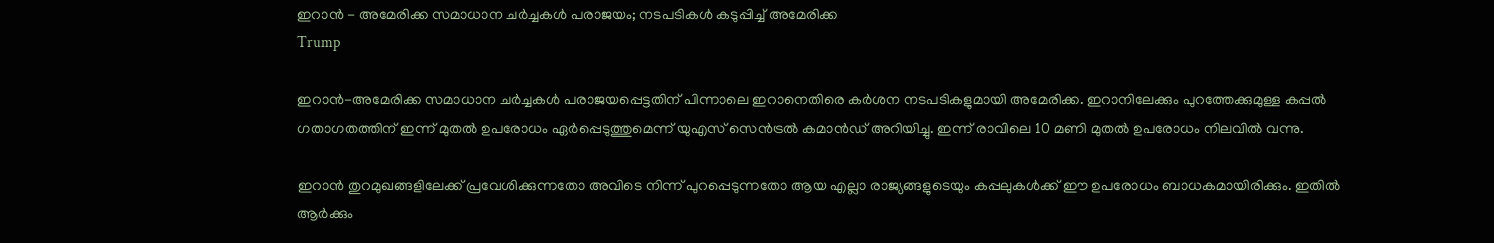ഇറാന്‍ - അമേരിക്ക സമാധാന ചര്‍ച്ചകള്‍ പരാജയം; നടപടികള്‍ കടുപ്പിച്ച് അമേരിക്ക
Trump

ഇറാൻ-അമേരിക്ക സമാധാന ചർച്ചകൾ പരാജയപ്പെട്ടതിന് പിന്നാലെ ഇറാനെതിരെ കർശന നടപടികളുമായി അമേരിക്ക. ഇറാനിലേക്കും പുറത്തേക്കുമുള്ള കപ്പൽ ഗതാഗതത്തിന് ഇന്ന് മുതൽ ഉപരോധം ഏർപ്പെടുത്തുമെന്ന് യുഎസ് സെൻട്രൽ കമാൻഡ് അറിയിച്ചു. ഇന്ന് രാവിലെ 10 മണി മുതൽ ഉപരോധം നിലവിൽ വന്നു.

ഇറാൻ തുറമുഖങ്ങളിലേക്ക് പ്രവേശിക്കുന്നതോ അവിടെ നിന്ന് പുറപ്പെടുന്നതോ ആയ എല്ലാ രാജ്യങ്ങളുടെയും കപ്പലുകൾക്ക് ഈ ഉപരോധം ബാധകമായിരിക്കും. ഇതിൽ ആർക്കും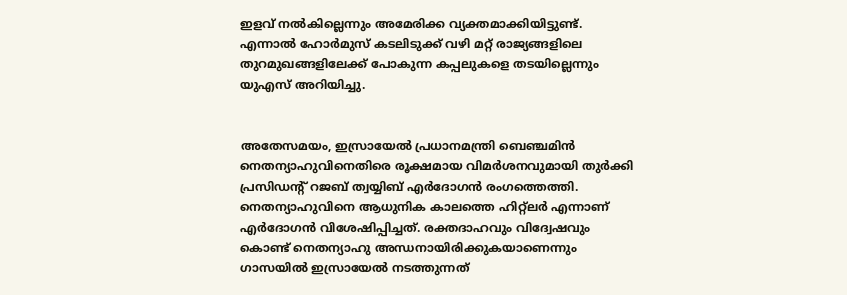ഇളവ് നൽകില്ലെന്നും അമേരിക്ക വ്യക്തമാക്കിയിട്ടുണ്ട്. എന്നാൽ ഹോർമുസ് കടലിടുക്ക് വഴി മറ്റ് രാജ്യങ്ങളിലെ തുറമുഖങ്ങളിലേക്ക് പോകുന്ന കപ്പലുകളെ തടയില്ലെന്നും യുഎസ് അറിയിച്ചു.


അതേസമയം, ഇസ്രായേൽ പ്രധാനമന്ത്രി ബെഞ്ചമിൻ നെതന്യാഹുവിനെതിരെ രൂക്ഷമായ വിമർശനവുമായി തുർക്കി പ്രസിഡന്റ് റജബ് ത്വയ്യിബ് എർദോഗൻ രംഗത്തെത്തി. നെതന്യാഹുവിനെ ആധുനിക കാലത്തെ ഹിറ്റ്‌ലർ എന്നാണ് എർദോഗൻ വിശേഷിപ്പിച്ചത്. രക്തദാഹവും വിദ്വേഷവും കൊണ്ട് നെതന്യാഹു അന്ധനായിരിക്കുകയാണെന്നും ഗാസയിൽ ഇസ്രായേൽ നടത്തുന്നത്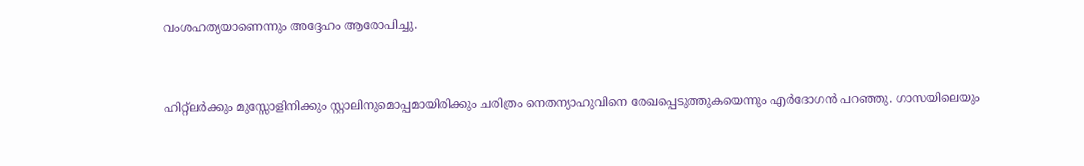വംശഹത്യയാണെന്നും അദ്ദേഹം ആരോപിച്ചു.


ഹിറ്റ്‌ലർക്കും മുസ്സോളിനിക്കും സ്റ്റാലിനുമൊപ്പമായിരിക്കും ചരിത്രം നെതന്യാഹുവിനെ രേഖപ്പെടുത്തുകയെന്നും എർദോഗൻ പറഞ്ഞു. ഗാസയിലെയും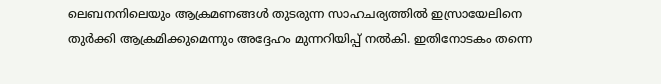ലെബനനിലെയും ആക്രമണങ്ങൾ തുടരുന്ന സാഹചര്യത്തിൽ ഇസ്രായേലിനെ തുർക്കി ആക്രമിക്കുമെന്നും അദ്ദേഹം മുന്നറിയിപ്പ് നൽകി. ഇതിനോടകം തന്നെ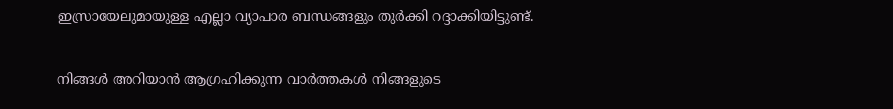ഇസ്രായേലുമായുള്ള എല്ലാ വ്യാപാര ബന്ധങ്ങളും തുർക്കി റദ്ദാക്കിയിട്ടുണ്ട്.

നിങ്ങൾ അറിയാൻ ആഗ്രഹിക്കുന്ന വാർത്തകൾ നിങ്ങളുടെ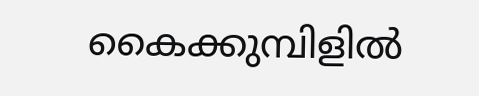കൈക്കുമ്പിളിൽ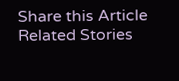Share this Article
Related Stories